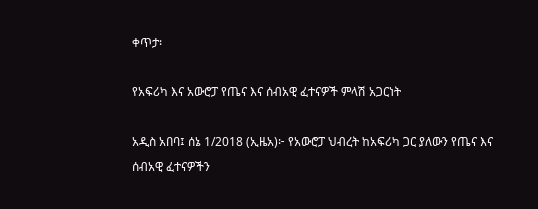ቀጥታ፡

የአፍሪካ እና አውሮፓ የጤና እና ሰብአዊ ፈተናዎች ምላሽ አጋርነት

አዲስ አበባ፤ ሰኔ 1/2018 (ኢዜአ)፦ የአውሮፓ ህብረት ከአፍሪካ ጋር ያለውን የጤና እና ሰብአዊ ፈተናዎችን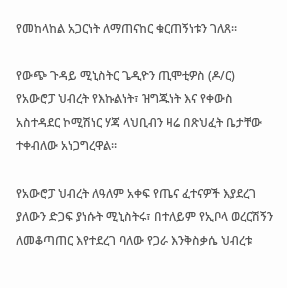የመከላከል አጋርነት ለማጠናከር ቁርጠኝነቱን ገለጸ።

የውጭ ጉዳይ ሚኒስትር ጌዲዮን ጢሞቲዎስ (ዶ/ር) የአውሮፓ ህብረት የእኩልነት፣ ዝግጁነት እና የቀውስ አስተዳደር ኮሚሽነር ሃጃ ላህቢብን ዛሬ በጽህፈት ቤታቸው ተቀብለው አነጋግረዋል።

የአውሮፓ ህብረት ለዓለም አቀፍ የጤና ፈተናዎች እያደረገ ያለውን ድጋፍ ያነሱት ሚኒስትሩ፣ በተለይም የኢቦላ ወረርሽኝን ለመቆጣጠር እየተደረገ ባለው የጋራ እንቅስቃሴ ህብረቱ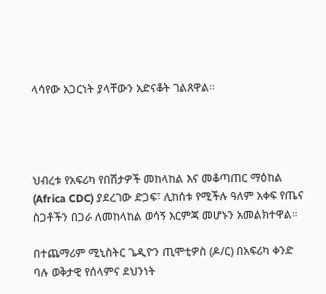ላሳየው አጋርነት ያላቸውን አድናቆት ገልጸዋል።




ህብረቱ የአፍሪካ የበሽታዎች መከላከል እና መቆጣጠር ማዕከል (Africa CDC) ያደረገው ድጋፍ፣ ሊከሰቱ የሚችሉ ዓለም አቀፍ የጤና ስጋቶችን በጋራ ለመከላከል ወሳኝ እርምጃ መሆኑን አመልክተዋል።

በተጨማሪም ሚኒስትር ጌዲዮን ጢሞቲዎስ (ዶ/ር) በአፍሪካ ቀንድ ባሉ ወቅታዊ የሰላምና ደህንነት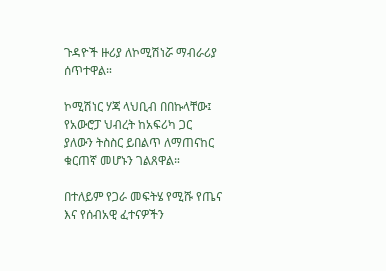ጉዳዮች ዙሪያ ለኮሚሽነሯ ማብራሪያ ሰጥተዋል።

ኮሚሽነር ሃጃ ላህቢብ በበኩላቸው፤ የአውሮፓ ህብረት ከአፍሪካ ጋር ያለውን ትስስር ይበልጥ ለማጠናከር ቁርጠኛ መሆኑን ገልጸዋል።

በተለይም የጋራ መፍትሄ የሚሹ የጤና እና የሰብአዊ ፈተናዎችን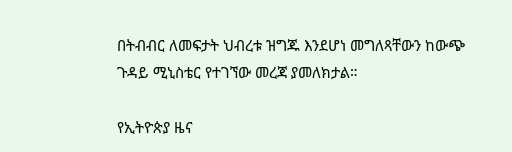በትብብር ለመፍታት ህብረቱ ዝግጁ እንደሆነ መግለጻቸውን ከውጭ ጉዳይ ሚኒስቴር የተገኘው መረጃ ያመለክታል።

የኢትዮጵያ ዜና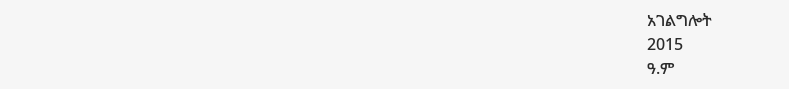አገልግሎት
2015
ዓ.ም